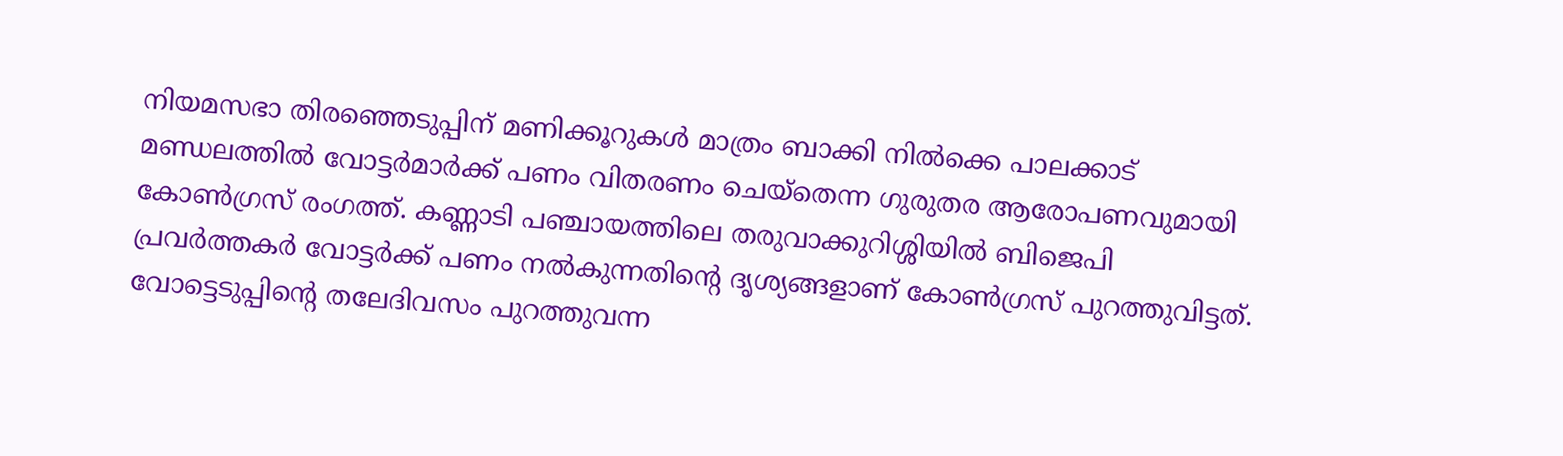നിയമസഭാ തിരഞ്ഞെടുപ്പിന് മണിക്കൂറുകൾ മാത്രം ബാക്കി നിൽക്കെ പാലക്കാട് മണ്ഡലത്തിൽ വോട്ടർമാർക്ക് പണം വിതരണം ചെയ്തെന്ന ഗുരുതര ആരോപണവുമായി കോൺഗ്രസ് രംഗത്ത്. കണ്ണാടി പഞ്ചായത്തിലെ തരുവാക്കുറിശ്ശിയിൽ ബിജെപി പ്രവർത്തകർ വോട്ടർക്ക് പണം നൽകുന്നതിന്റെ ദൃശ്യങ്ങളാണ് കോൺഗ്രസ് പുറത്തുവിട്ടത്. വോട്ടെടുപ്പിന്റെ തലേദിവസം പുറത്തുവന്ന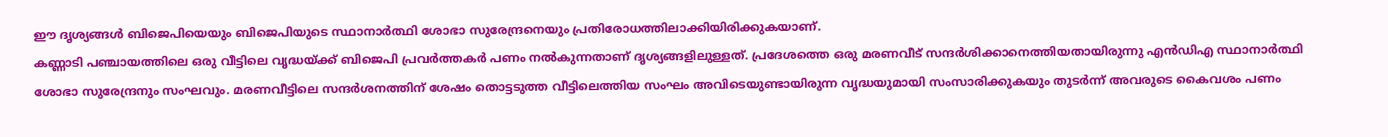ഈ ദൃശ്യങ്ങൾ ബിജെപിയെയും ബിജെപിയുടെ സ്ഥാനാർത്ഥി ശോഭാ സുരേന്ദ്രനെയും പ്രതിരോധത്തിലാക്കിയിരിക്കുകയാണ്.
കണ്ണാടി പഞ്ചായത്തിലെ ഒരു വീട്ടിലെ വൃദ്ധയ്ക്ക് ബിജെപി പ്രവർത്തകർ പണം നൽകുന്നതാണ് ദൃശ്യങ്ങളിലുള്ളത്. പ്രദേശത്തെ ഒരു മരണവീട് സന്ദർശിക്കാനെത്തിയതായിരുന്നു എൻഡിഎ സ്ഥാനാർത്ഥി ശോഭാ സുരേന്ദ്രനും സംഘവും. മരണവീട്ടിലെ സന്ദർശനത്തിന് ശേഷം തൊട്ടടുത്ത വീട്ടിലെത്തിയ സംഘം അവിടെയുണ്ടായിരുന്ന വൃദ്ധയുമായി സംസാരിക്കുകയും തുടർന്ന് അവരുടെ കൈവശം പണം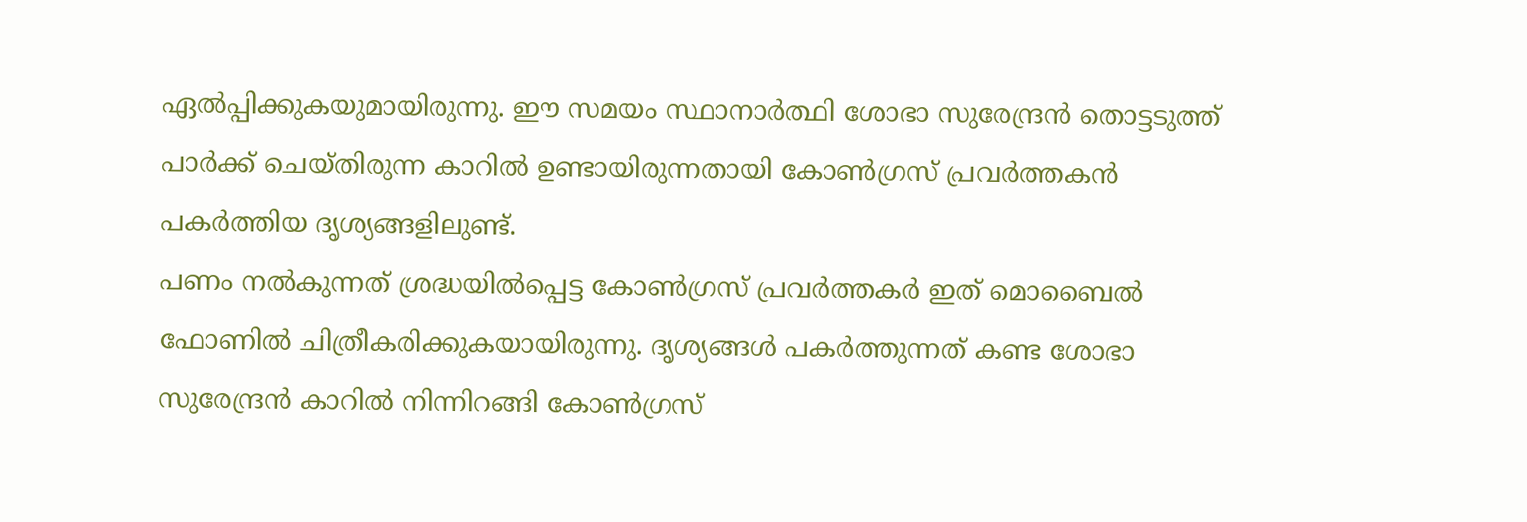ഏൽപ്പിക്കുകയുമായിരുന്നു. ഈ സമയം സ്ഥാനാർത്ഥി ശോഭാ സുരേന്ദ്രൻ തൊട്ടടുത്ത് പാർക്ക് ചെയ്തിരുന്ന കാറിൽ ഉണ്ടായിരുന്നതായി കോൺഗ്രസ് പ്രവർത്തകൻ പകർത്തിയ ദൃശ്യങ്ങളിലുണ്ട്.
പണം നൽകുന്നത് ശ്രദ്ധയിൽപ്പെട്ട കോൺഗ്രസ് പ്രവർത്തകർ ഇത് മൊബൈൽ ഫോണിൽ ചിത്രീകരിക്കുകയായിരുന്നു. ദൃശ്യങ്ങൾ പകർത്തുന്നത് കണ്ട ശോഭാ സുരേന്ദ്രൻ കാറിൽ നിന്നിറങ്ങി കോൺഗ്രസ്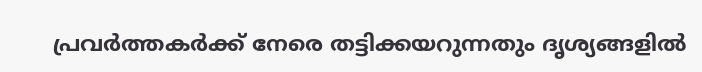പ്രവർത്തകർക്ക് നേരെ തട്ടിക്കയറുന്നതും ദൃശ്യങ്ങളിൽ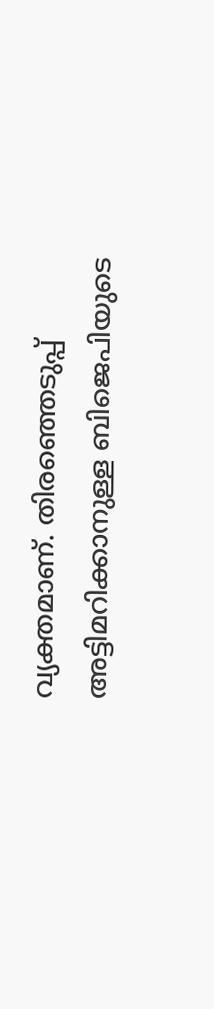വ്യക്തമാണ്. തിരഞ്ഞെടുപ്പ് അട്ടിമറിക്കാനുള്ള ബിജെപിയുടെ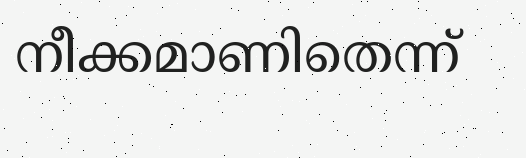നീക്കമാണിതെന്ന്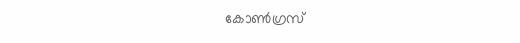കോൺഗ്രസ്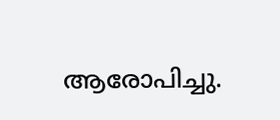ആരോപിച്ചു.